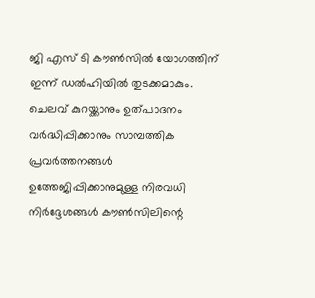ജി എസ് ടി കൗൺസിൽ യോഗത്തിന് ഇന്ന് ഡൽഹിയിൽ തുടക്കമാകും. ചെലവ് കുറയ്ക്കാനും ഉത്പാദനം വർദ്ധിപ്പിക്കാനും സാമ്പത്തിക പ്രവർത്തനങ്ങൾ ഉത്തേജിപ്പിക്കാനുമുള്ള നിരവധി നിർദ്ദേശങ്ങൾ കൗൺസിലിന്റെ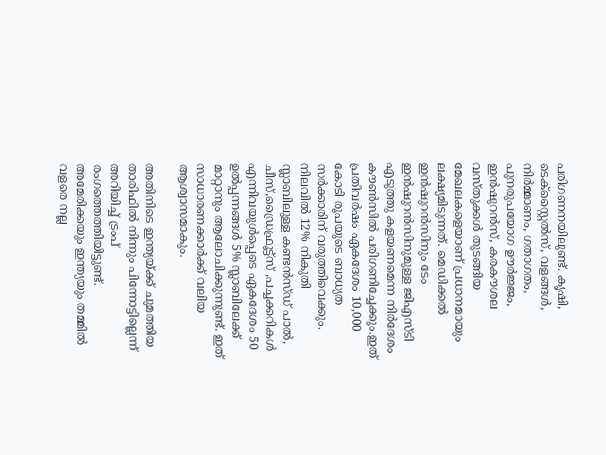പരിഗണനയിലുണ്ട്. കൃഷി, ടെക്സ്റ്റൈൽസ്, വളങ്ങൾ, നിർമ്മാണം, ഗതാഗതം, പുനരുപയോഗ ഊർജ്ജം, ഇൻഷുറൻസ്, കരകൗശല വസ്തുക്കൾ തുടങ്ങിയ മേഖലകളെയാണ് പ്രധാനമായും ലക്ഷ്യമിടുന്നത്. മെഡിക്കൽ ഇൻഷുറൻസിനും ടേം ഇൻഷുറൻസിനുമുള്ള ജിഎസ്ടി എടുത്തു കളയണമെന്ന നിർദേശം കൗൺസിൽ പരിഗണിച്ചേക്കും.ഇത് പ്രതിവർഷം ഏകദേശം 10,000 കോടി രൂപയുടെ ബാധ്യത സർക്കാരിന് വരുത്തിവെക്കും. നിലവിൽ 12% നികുതി സ്ലാബിലുള്ള കണ്ടൻസ്ഡ് പാൽ, ചീസ്,ഡ്രൈഫ്രൂട്ട്സ് ,പച്ചക്കറികൾ എന്നിവയുൾപ്പെടെ ഏകദേശം 50 ഉൽപ്പന്നങ്ങൾ 5% സ്ലാബിലേക്ക് മാറ്റാനും ആലോചിക്കുന്നുണ്ട്. ഇത് സാധാരണക്കാർക്ക് വലിയ ആശ്വാസമാകും.

അതിനിടെ ഇന്ത്യയ്ക്ക് ചുമത്തിയ താരിഫിൽ നിന്നും പിന്നോട്ടില്ലെന്ന് അറിയിച്ച് ട്രംപ് രംഗത്തെത്തിയിട്ടുണ്ട്. അമേരിക്കയും ഇന്ത്യയും തമ്മിൽ വളരെ നല്ല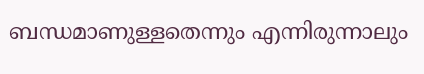ബന്ധമാണുള്ളതെന്നും എന്നിരുന്നാലും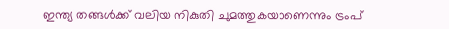ഇന്ത്യ തങ്ങൾക്ക് വലിയ നികുതി ചുമത്തുകയാണെന്നും ട്രംപ്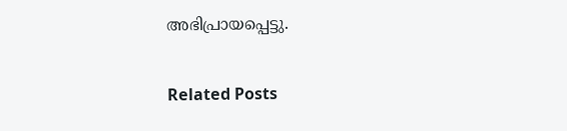അഭിപ്രായപ്പെട്ടു.

Related Posts